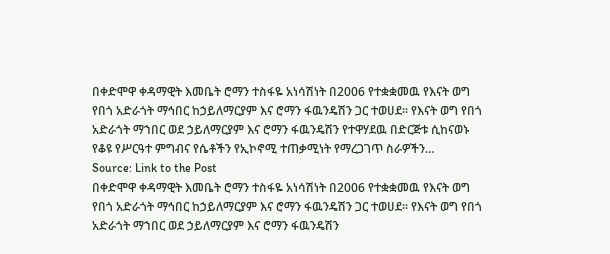በቀድሞዋ ቀዳማዊት እመቤት ሮማን ተስፋዬ አነሳሽነት በ2006 የተቋቋመዉ የእናት ወግ የበጎ አድራጎት ማኅበር ከኃይለማርያም እና ሮማን ፋዉንዴሽን ጋር ተወሀደ፡፡ የእናት ወግ የበጎ አድራጎት ማኀበር ወደ ኃይለማርያም እና ሮማን ፋዉንዴሽን የተዋሃደዉ በድርጅቱ ሲከናወኑ የቆዩ የሥርዓተ ምግብና የሴቶችን የኢኮኖሚ ተጠቃሚነት የማረጋገጥ ስራዎችን…
Source: Link to the Post
በቀድሞዋ ቀዳማዊት እመቤት ሮማን ተስፋዬ አነሳሽነት በ2006 የተቋቋመዉ የእናት ወግ የበጎ አድራጎት ማኅበር ከኃይለማርያም እና ሮማን ፋዉንዴሽን ጋር ተወሀደ፡፡ የእናት ወግ የበጎ አድራጎት ማኀበር ወደ ኃይለማርያም እና ሮማን ፋዉንዴሽን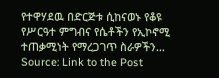የተዋሃደዉ በድርጅቱ ሲከናወኑ የቆዩ የሥርዓተ ምግብና የሴቶችን የኢኮኖሚ ተጠቃሚነት የማረጋገጥ ስራዎችን…
Source: Link to the Post